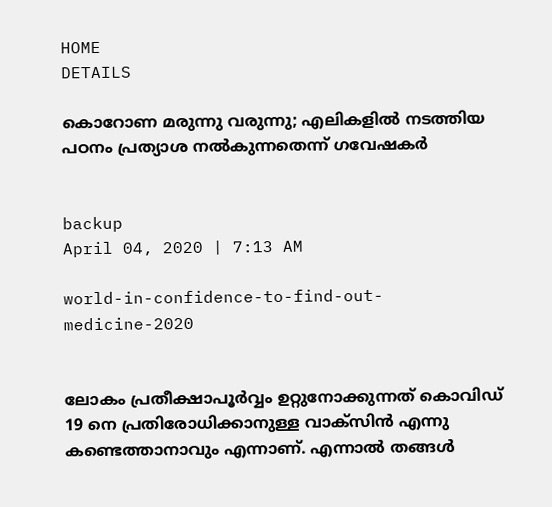HOME
DETAILS

കൊറോണ മരുന്നു വരുന്നു; എലികളില്‍ നടത്തിയ പഠനം പ്രത്യാശ നല്‍കുന്നതെന്ന് ഗവേഷകര്‍


backup
April 04, 2020 | 7:13 AM

world-in-confidence-to-find-out-medicine-2020


ലോകം പ്രതീക്ഷാപൂര്‍വ്വം ഉറ്റുനോക്കുന്നത് കൊവിഡ് 19 നെ പ്രതിരോധിക്കാനുള്ള വാക്‌സിന്‍ എന്നു കണ്ടെത്താനാവും എന്നാണ്. എന്നാല്‍ തങ്ങള്‍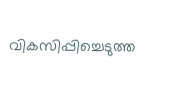വികസിപ്പിച്ചെടുത്ത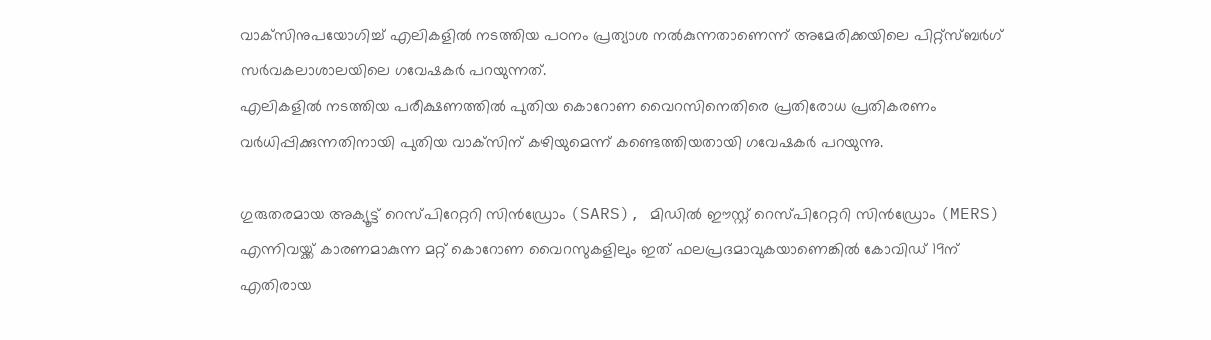വാക്‌സിനുപയോഗിച്ച് എലികളില്‍ നടത്തിയ പഠനം പ്രത്യാശ നല്‍കുന്നതാണെന്ന് അമേരിക്കയിലെ പിറ്റ്‌സ്ബര്‍ഗ് സര്‍വകലാശാലയിലെ ഗവേഷകര്‍ പറയുന്നത്.
എലികളില്‍ നടത്തിയ പരീക്ഷണത്തില്‍ പുതിയ കൊറോണ വൈറസിനെതിരെ പ്രതിരോധ പ്രതികരണം വര്‍ധിപ്പിക്കുന്നതിനായി പുതിയ വാക്‌സിന് കഴിയുമെന്ന് കണ്ടെത്തിയതായി ഗവേഷകര്‍ പറയുന്നു.

ഗുരുതരമായ അക്യൂട്ട് റെസ്പിറേറ്ററി സിന്‍ഡ്രോം (SARS), മിഡില്‍ ഈസ്റ്റ് റെസ്പിറേറ്ററി സിന്‍ഡ്രോം (MERS) എന്നിവയ്ക്ക് കാരണമാകുന്ന മറ്റ് കൊറോണ വൈറസുകളിലും ഇത് ഫലപ്രദമാവുകയാണെങ്കില്‍ കോവിഡ് 19ന് എതിരായ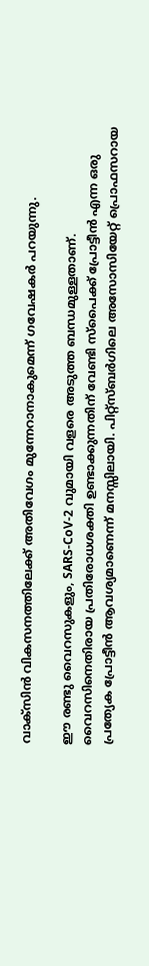വാക്‌സിന്‍ വികസനത്തിലേക്ക് അതിവേഗം മുന്നേറാനാകുമെന്ന് ഗവേഷകര്‍ പറയുന്നു.

ഈ രണ്ടു വൈറസുകളും, SARS-CoV-2 വുമായി വളരെ അടുത്ത ബന്ധമുള്ളതാണ്. വൈറസിനെതിരായ പ്രതിരോധശക്തി ഉണ്ടാക്കുന്നതിന് വേണ്ടി സ്‌പൈക്ക് പ്രോട്ടീന്‍ എന്ന ഒരു പ്രത്യേക പ്രോട്ടീന്‍ ആവശ്യമാണെന്ന് മനസ്സിലായി. പിറ്റ്‌സ്ബര്‍ഗിലെ അസോസിയേറ്റ് പ്രൊഫസറായ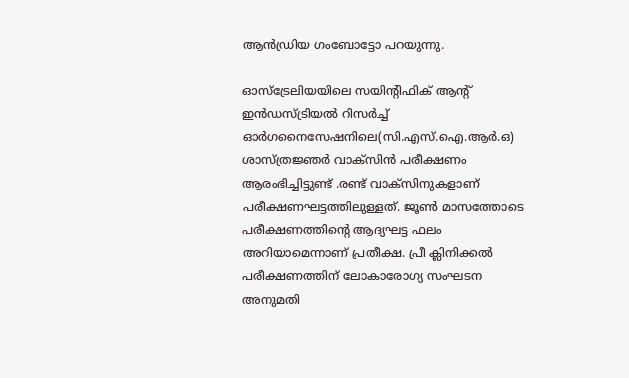ആന്‍ഡ്രിയ ഗംബോട്ടോ പറയുന്നു.

ഓസ്‌ട്രേലിയയിലെ സയിന്റിഫിക് ആന്റ് ഇന്‍ഡസ്ട്രിയല്‍ റിസര്‍ച്ച് ഓര്‍ഗനൈസേഷനിലെ(സി.എസ്.ഐ.ആര്‍.ഒ) ശാസ്ത്രജ്ഞര്‍ വാക്‌സിന്‍ പരീക്ഷണം ആരംഭിച്ചിട്ടുണ്ട് .രണ്ട് വാക്‌സിനുകളാണ് പരീക്ഷണഘട്ടത്തിലുള്ളത്. ജൂണ്‍ മാസത്തോടെ പരീക്ഷണത്തിന്റെ ആദ്യഘട്ട ഫലം അറിയാമെന്നാണ് പ്രതീക്ഷ. പ്രീ ക്ലിനിക്കല്‍ പരീക്ഷണത്തിന് ലോകാരോഗ്യ സംഘടന അനുമതി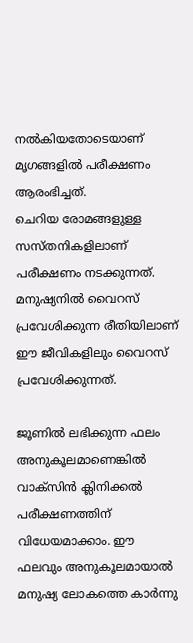നല്‍കിയതോടെയാണ് മൃഗങ്ങളില്‍ പരീക്ഷണം ആരംഭിച്ചത്.
ചെറിയ രോമങ്ങളുള്ള സസ്തനികളിലാണ് പരീക്ഷണം നടക്കുന്നത്. മനുഷ്യനില്‍ വൈറസ് പ്രവേശിക്കുന്ന രീതിയിലാണ് ഈ ജീവികളിലും വൈറസ് പ്രവേശിക്കുന്നത്.

ജൂണില്‍ ലഭിക്കുന്ന ഫലം അനുകൂലമാണെങ്കില്‍ വാക്‌സിന്‍ ക്ലിനിക്കല്‍ പരീക്ഷണത്തിന് വിധേയമാക്കാം. ഈ ഫലവും അനുകൂലമായാല്‍ മനുഷ്യ ലോകത്തെ കാര്‍ന്നു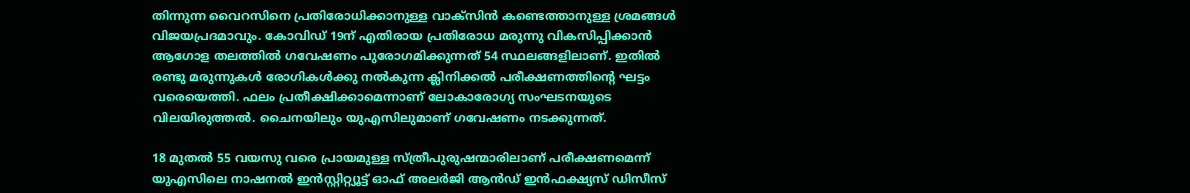തിന്നുന്ന വൈറസിനെ പ്രതിരോധിക്കാനുള്ള വാക്‌സിന്‍ കണ്ടെത്താനുള്ള ശ്രമങ്ങള്‍ വിജയപ്രദമാവും. കോവിഡ് 19ന് എതിരായ പ്രതിരോധ മരുന്നു വികസിപ്പിക്കാന്‍ ആഗോള തലത്തില്‍ ഗവേഷണം പുരോഗമിക്കുന്നത് 54 സ്ഥലങ്ങളിലാണ്. ഇതില്‍ രണ്ടു മരുന്നുകള്‍ രോഗികള്‍ക്കു നല്‍കുന്ന ക്ലിനിക്കല്‍ പരീക്ഷണത്തിന്റെ ഘട്ടം വരെയെത്തി. ഫലം പ്രതീക്ഷിക്കാമെന്നാണ് ലോകാരോഗ്യ സംഘടനയുടെ വിലയിരുത്തല്‍. ചൈനയിലും യുഎസിലുമാണ് ഗവേഷണം നടക്കുന്നത്.

18 മുതല്‍ 55 വയസു വരെ പ്രായമുള്ള സ്ത്രീപുരുഷന്മാരിലാണ് പരീക്ഷണമെന്ന് യുഎസിലെ നാഷനല്‍ ഇന്‍സ്റ്റിറ്റ്യൂട്ട് ഓഫ് അലര്‍ജി ആന്‍ഡ് ഇന്‍ഫക്ഷ്യസ് ഡിസീസ്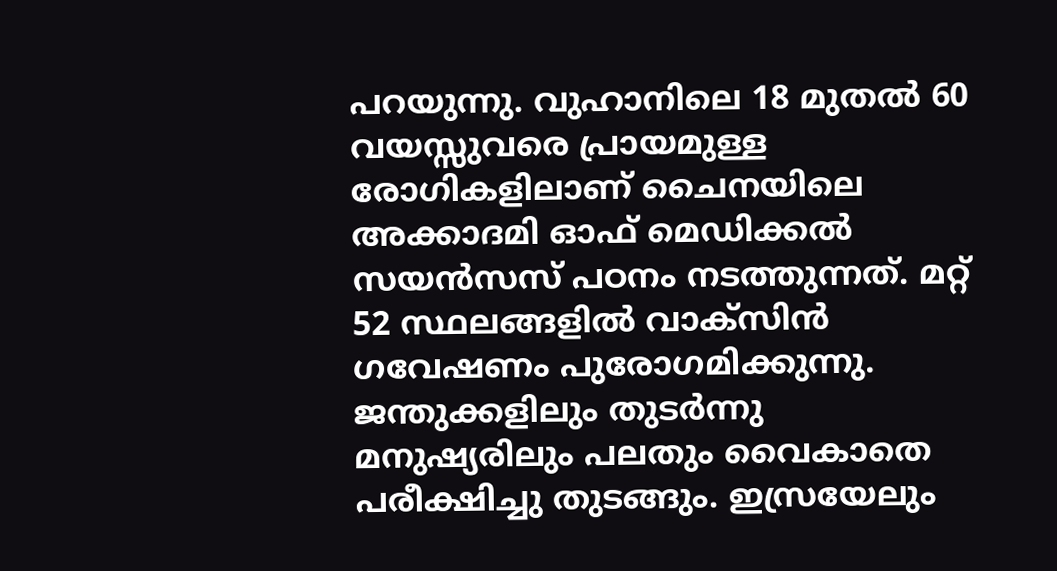പറയുന്നു. വുഹാനിലെ 18 മുതല്‍ 60 വയസ്സുവരെ പ്രായമുള്ള രോഗികളിലാണ് ചൈനയിലെ അക്കാദമി ഓഫ് മെഡിക്കല്‍ സയന്‍സസ് പഠനം നടത്തുന്നത്. മറ്റ് 52 സ്ഥലങ്ങളില്‍ വാക്‌സിന്‍ ഗവേഷണം പുരോഗമിക്കുന്നു. ജന്തുക്കളിലും തുടര്‍ന്നു മനുഷ്യരിലും പലതും വൈകാതെ പരീക്ഷിച്ചു തുടങ്ങും. ഇസ്രയേലും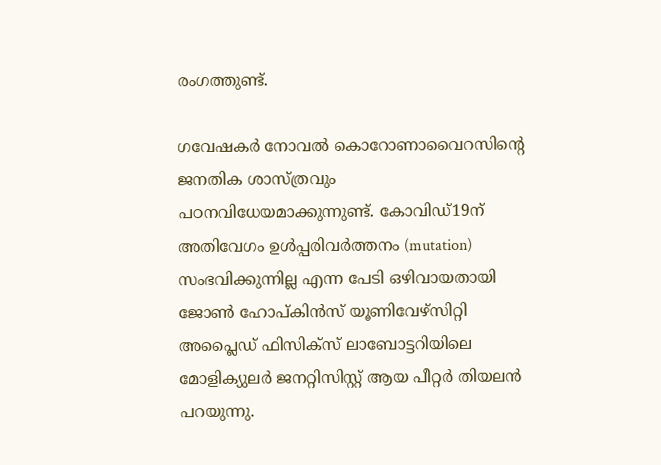രംഗത്തുണ്ട്.

ഗവേഷകര്‍ നോവല്‍ കൊറോണാവൈറസിന്റെ ജനതിക ശാസ്ത്രവും പഠനവിധേയമാക്കുന്നുണ്ട്. കോവിഡ്19ന് അതിവേഗം ഉള്‍പ്പരിവര്‍ത്തനം (mutation) സംഭവിക്കുന്നില്ല എന്ന പേടി ഒഴിവായതായി ജോണ്‍ ഹോപ്കിന്‍സ് യൂണിവേഴ്‌സിറ്റി അപ്ലൈഡ് ഫിസിക്‌സ് ലാബോട്ടറിയിലെ മോളിക്യുലര്‍ ജനറ്റിസിസ്റ്റ് ആയ പീറ്റര്‍ തിയലന്‍ പറയുന്നു.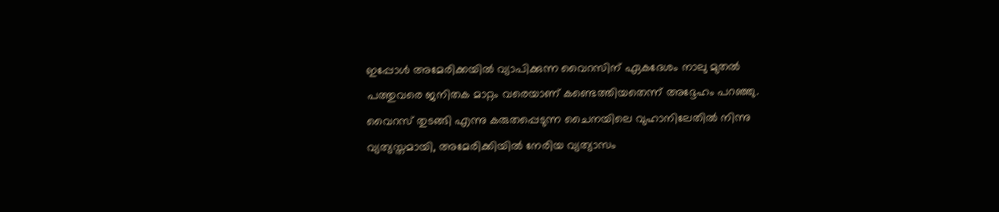ഇപ്പോള്‍ അമേരിക്കയില്‍ വ്യാപിക്കുന്ന വൈറസിന് ഏകദേശം നാലു മുതല്‍ പത്തുവരെ ജനിതക മാറ്റം വരെയാണ് കണ്ടെത്തിയതെന്ന് അദ്ദേഹം പറഞ്ഞു. വൈറസ് തുടങ്ങി എന്നു കരുതപ്പെടുന്ന ചൈനയിലെ വുഹാനിലേതില്‍ നിന്നു വ്യത്യസ്തമായി, അമേരിക്കിയില്‍ നേരിയ വ്യത്യാസം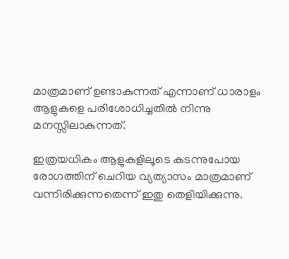മാത്രമാണ് ഉണ്ടാകുന്നത് എന്നാണ് ധാരാളം ആളുകളെ പരിശോധിച്ചതില്‍ നിന്നു മനസ്സിലാകുന്നത്.

ഇത്രയധികം ആളുകളിലൂടെ കടന്നുപോയ രോഗത്തിന് ചെറിയ വ്യത്യാസം മാത്രമാണ് വന്നിരിക്കുന്നതെന്ന് ഇതു തെളിയിക്കുന്നു.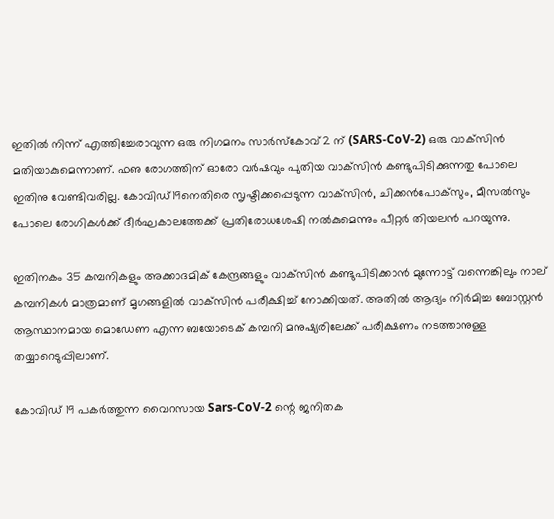ഇതില്‍ നിന്ന് എത്തിച്ചേരാവുന്ന ഒരു നിഗമനം സാര്‍സ്‌കോവ്2 ന് (SARS-CoV-2) ഒരു വാക്‌സിന്‍ മതിയാകുമെന്നാണ്. ഫഌ രോഗത്തിന് ഓരോ വര്‍ഷവും പുതിയ വാക്‌സിന്‍ കണ്ടുപിടിക്കുന്നതു പോലെ ഇതിനു വേണ്ടിവരില്ല. കോവിഡ്19നെതിരെ സൃഷ്ടിക്കപ്പെടുന്ന വാക്‌സിന്‍, ചിക്കന്‍പോക്‌സും, മീസല്‍സും പോലെ രോഗികള്‍ക്ക് ദീര്‍ഘകാലത്തേക്ക് പ്രതിരോധശേഷി നല്‍കുമെന്നും പീറ്റര്‍ തിയലന്‍ പറയുന്നു.

ഇതിനകം 35 കമ്പനികളും അക്കാദമിക് കേന്ദ്രങ്ങളും വാക്‌സിന്‍ കണ്ടുപിടിക്കാന്‍ മുന്നോട്ട് വന്നെങ്കിലും നാല് കമ്പനികള്‍ മാത്രമാണ് മൃഗങ്ങളില്‍ വാക്‌സിന്‍ പരീക്ഷിച്ച് നോക്കിയത്. അതില്‍ ആദ്യം നിര്‍മിച്ച ബോസ്റ്റന്‍ ആസ്ഥാനമായ മൊഡേണ എന്ന ബയോടെക് കമ്പനി മനുഷ്യരിലേക്ക് പരീക്ഷണം നടത്താനുള്ള തയ്യാറെടുപ്പിലാണ്.

കോവിഡ് 19 പകര്‍ത്തുന്ന വൈറസായ Sars-CoV-2 ന്റെ ജനിതക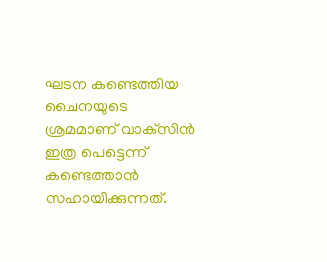ഘടന കണ്ടെത്തിയ ചൈനയുടെ ശ്രമമാണ് വാക്‌സിന്‍ ഇത്ര പെട്ടെന്ന് കണ്ടെത്താന്‍ സഹായിക്കുന്നത്.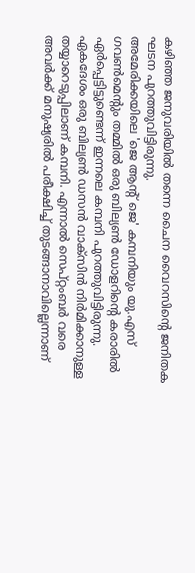കഴിഞ്ഞ ജനുവരിയില്‍ തന്നെ ചൈന വൈറസിന്റെ ജനിതക ഘടന പുറത്തുവിട്ടിരുന്നു.
അമേരിക്കയിലെ 'ജെ ആന്റ് ജെ' കമ്പനിയും യു.എസ് ഗവണ്‍മെന്റും തമ്മില്‍ ഒരു ബില്യണ്‍ ഡോളറിന്റെ കരാരില്‍ ഏര്‍പ്പെട്ടിട്ടുണ്ടെന്ന് ഇന്നലെ കമ്പനി പുറത്തുവിട്ടിരുന്നു. ഏകദേശം ഒരു ബില്യണ്‍ ഡസന്‍ വാക്‌സിന്‍ നിര്‍മിക്കാനുള്ള തയ്യാറെടുപ്പിലാണ് കമ്പനി. എന്നാല്‍ സെപ്റ്റംബര്‍ വരെ അവര്‍ക്ക് മനുഷ്യരില്‍ പരീക്ഷിച്ച് തുടങ്ങാനാവില്ലെന്നാണ്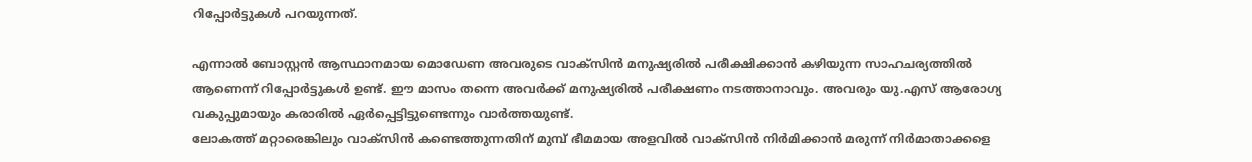റിപ്പോര്‍ട്ടുകള്‍ പറയുന്നത്.

എന്നാല്‍ ബോസ്റ്റന്‍ ആസ്ഥാനമായ മൊഡേണ അവരുടെ വാക്‌സിന്‍ മനുഷ്യരില്‍ പരീക്ഷിക്കാന്‍ കഴിയുന്ന സാഹചര്യത്തില്‍ ആണെന്ന് റിപ്പോര്‍ട്ടുകള്‍ ഉണ്ട്. ഈ മാസം തന്നെ അവര്‍ക്ക് മനുഷ്യരില്‍ പരീക്ഷണം നടത്താനാവും. അവരും യു.എസ് ആരോഗ്യ വകുപ്പുമായും കരാരില്‍ ഏര്‍പ്പെട്ടിട്ടുണ്ടെന്നും വാര്‍ത്തയുണ്ട്.
ലോകത്ത് മറ്റാരെങ്കിലും വാക്‌സിന്‍ കണ്ടെത്തുന്നതിന് മുമ്പ് ഭീമമായ അളവില്‍ വാക്‌സിന്‍ നിര്‍മിക്കാന്‍ മരുന്ന് നിര്‍മാതാക്കളെ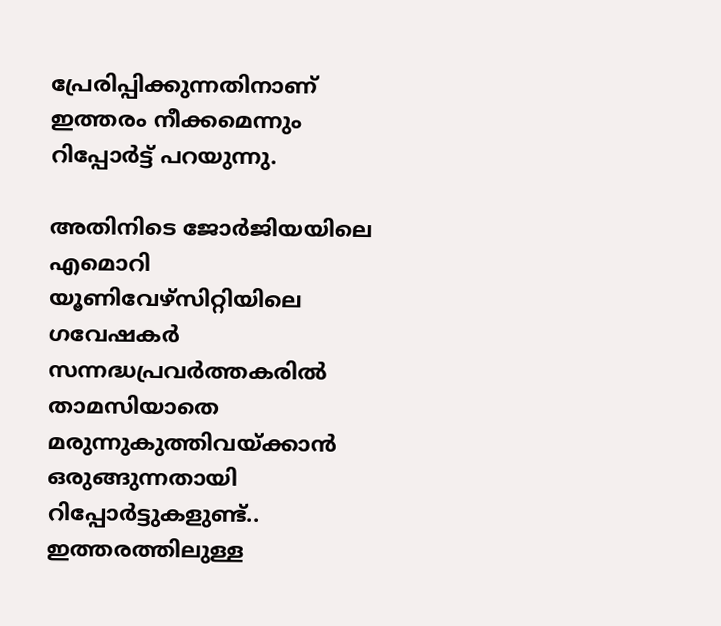പ്രേരിപ്പിക്കുന്നതിനാണ് ഇത്തരം നീക്കമെന്നും റിപ്പോര്‍ട്ട് പറയുന്നു.

അതിനിടെ ജോര്‍ജിയയിലെ എമൊറി യൂണിവേഴ്‌സിറ്റിയിലെ ഗവേഷകര്‍ സന്നദ്ധപ്രവര്‍ത്തകരില്‍ താമസിയാതെ മരുന്നുകുത്തിവയ്ക്കാന്‍ ഒരുങ്ങുന്നതായി റിപ്പോര്‍ട്ടുകളുണ്ട്.. ഇത്തരത്തിലുള്ള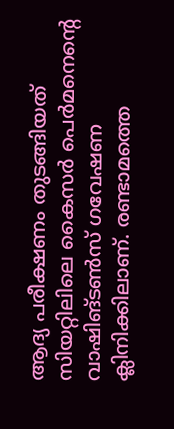ആദ്യ പരീക്ഷണം തുടങ്ങിയത് സിയറ്റിലിലെ കൈസര്‍ പെര്‍മനെന്റെ വാഷിങ്ടണ്‍സ് ഗവേഷണ ക്ലിനിക്കിലാണ്. രണ്ടാമത്തെ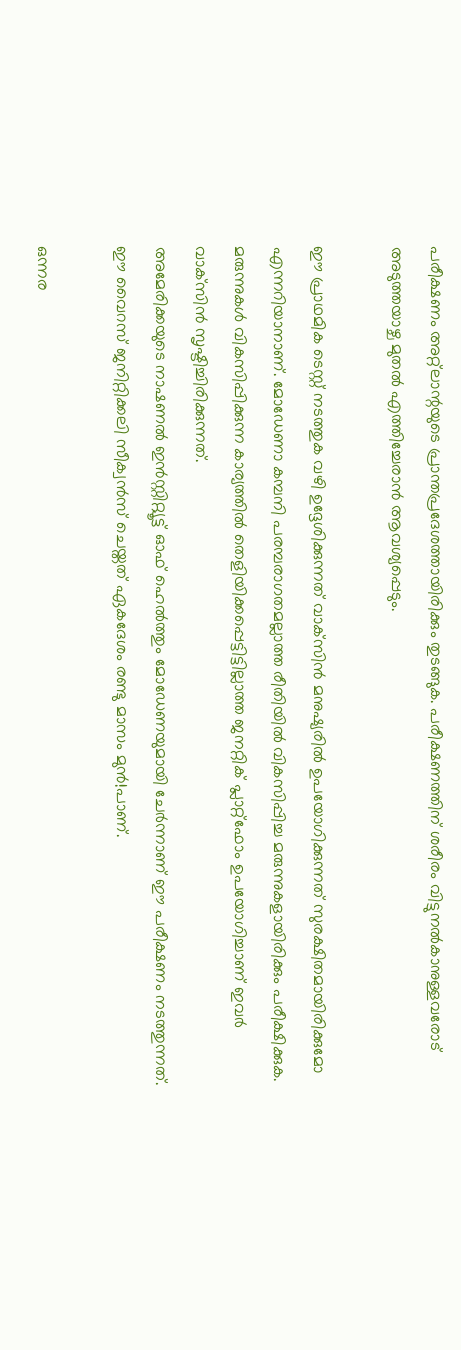പരീക്ഷണം അറ്റ്‌ലാന്റയുടെ പ്രാന്തപ്രദേശത്തായിരിക്കും തുടങ്ങുക. പരീക്ഷണത്തിന് ശരീരം വിട്ടുനല്‍കാനുള്ളവരോട് അടുത്തയാഴ്ച മുതല്‍ എത്തിച്ചേരാന്‍ ആവശ്യപ്പെടും.

ഈ പ്രാഥമിക ടെസ്റ്റ് നടത്തുക വഴി ഉദ്ദേശിക്കുന്നത് വാക്‌സിന്‍ മനുഷ്യരില്‍ ഉപയോഗിക്കുന്നത് സുരക്ഷിതമായിരിക്കുമോ എന്നറിയാനാണ്. മോഡേണാ കമ്പനി പരമ്പരാഗതമല്ലാത്ത രീതിയില്‍ വികസിപ്പിച്ച മരുന്നുകളായിരിക്കും പരീക്ഷിക്കുക. മരുന്നുകള്‍ വികസിപ്പിക്കുന്ന കാര്യത്തില്‍ തെളിയിക്കപ്പെട്ടിട്ടില്ലാത്ത ജനറ്റിക് പ്ലാറ്റ്‌ഫോം ഉപയോഗിച്ചാണ് ഇവര്‍ വാക്‌സിന്‍ സൃഷ്ടിച്ചിരിക്കുന്നത്.
അമേരിക്കയുടെ നാഷണല്‍ ഇന്‍സ്റ്റിറ്റ്യൂട്ട് ഓഫ് ഹെല്‍ത്തും മോഡേണയുമായി ചേര്‍ന്നാണ് ഈ പരീക്ഷണം നടത്തുന്നത്. ഈ വൈറസ് ജനിറ്റിക്കലി സീക്വന്‍സ് ചെയ്തത് ഏകദേശം രണ്ടു മാസം മുന്‍!പാണ്.

ഒന്നര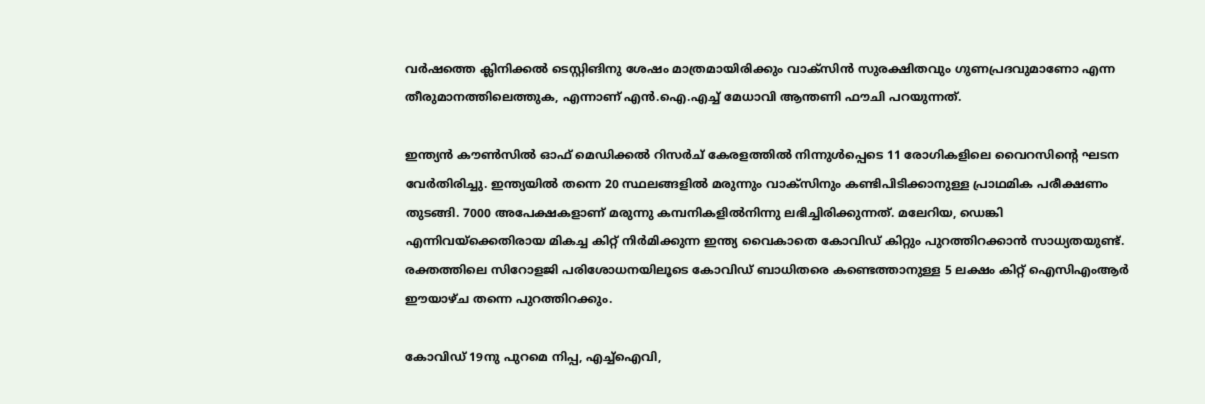വര്‍ഷത്തെ ക്ലിനിക്കല്‍ ടെസ്റ്റിങിനു ശേഷം മാത്രമായിരിക്കും വാക്‌സിന്‍ സുരക്ഷിതവും ഗുണപ്രദവുമാണോ എന്ന തീരുമാനത്തിലെത്തുക, എന്നാണ് എന്‍.ഐ.എച്ച് മേധാവി ആന്തണി ഫൗചി പറയുന്നത്.

ഇന്ത്യന്‍ കൗണ്‍സില്‍ ഓഫ് മെഡിക്കല്‍ റിസര്‍ച് കേരളത്തില്‍ നിന്നുള്‍പ്പെടെ 11 രോഗികളിലെ വൈറസിന്റെ ഘടന വേര്‍തിരിച്ചു. ഇന്ത്യയില്‍ തന്നെ 20 സ്ഥലങ്ങളില്‍ മരുന്നും വാക്‌സിനും കണ്ടിപിടിക്കാനുള്ള പ്രാഥമിക പരീക്ഷണം തുടങ്ങി. 7000 അപേക്ഷകളാണ് മരുന്നു കമ്പനികളില്‍നിന്നു ലഭിച്ചിരിക്കുന്നത്. മലേറിയ, ഡെങ്കി എന്നിവയ്‌ക്കെതിരായ മികച്ച കിറ്റ് നിര്‍മിക്കുന്ന ഇന്ത്യ വൈകാതെ കോവിഡ് കിറ്റും പുറത്തിറക്കാന്‍ സാധ്യതയുണ്ട്. രക്തത്തിലെ സിറോളജി പരിശോധനയിലൂടെ കോവിഡ് ബാധിതരെ കണ്ടെത്താനുള്ള 5 ലക്ഷം കിറ്റ് ഐസിഎംആര്‍ ഈയാഴ്ച തന്നെ പുറത്തിറക്കും.

കോവിഡ് 19നു പുറമെ നിപ്പ, എച്ച്‌ഐവി,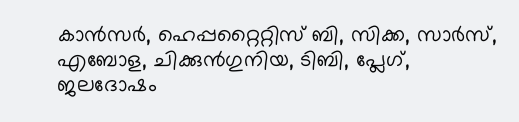കാന്‍സര്‍, ഹെപ്പറ്റൈറ്റിസ് ബി, സിക്ക, സാര്‍സ്, എബോള, ചിക്കുന്‍ഗുനിയ, ടിബി, പ്ലേഗ്, ജലദോഷം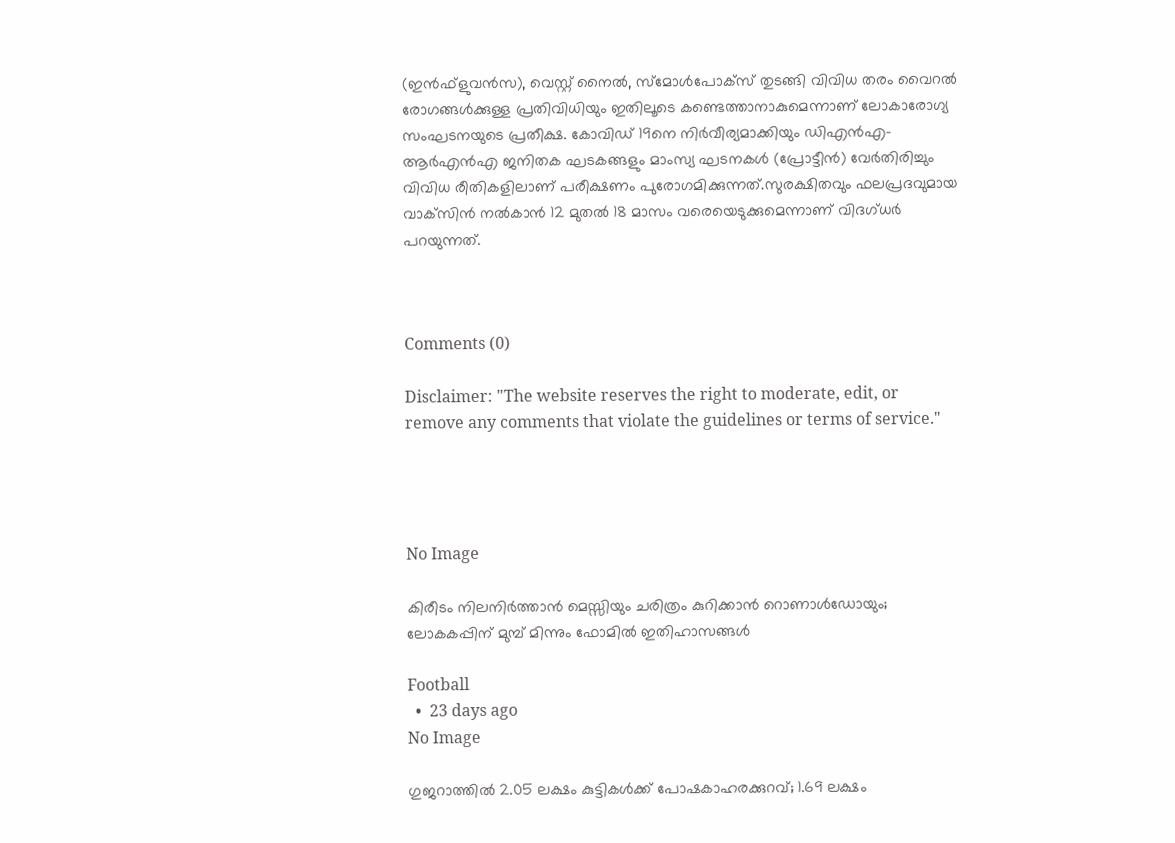(ഇന്‍ഫ്‌ളുവന്‍സ), വെസ്റ്റ് നൈല്‍, സ്‌മോള്‍പോക്‌സ് തുടങ്ങി വിവിധ തരം വൈറല്‍ രോഗങ്ങള്‍ക്കുള്ള പ്രതിവിധിയും ഇതിലൂടെ കണ്ടെത്താനാകുമെന്നാണ് ലോകാരോഗ്യ സംഘടനയുടെ പ്രതീക്ഷ. കോവിഡ് 19നെ നിര്‍വീര്യമാക്കിയും ഡിഎന്‍എ– ആര്‍എന്‍എ ജനിതക ഘടകങ്ങളും മാംസ്യ ഘടനകള്‍ (പ്രോട്ടീന്‍) വേര്‍തിരിച്ചും വിവിധ രീതികളിലാണ് പരീക്ഷണം പുരോഗമിക്കുന്നത്.സുരക്ഷിതവും ഫലപ്രദവുമായ വാക്‌സിന്‍ നല്‍കാന്‍ 12 മുതല്‍ 18 മാസം വരെയെടുക്കുമെന്നാണ് വിദഗ്ധര്‍ പറയുന്നത്.



Comments (0)

Disclaimer: "The website reserves the right to moderate, edit, or remove any comments that violate the guidelines or terms of service."




No Image

കിരീടം നിലനിർത്താൻ മെസ്സിയും ചരിത്രം കുറിക്കാൻ റൊണാൾഡോയും; ലോകകപ്പിന് മുമ്പ് മിന്നും ഫോമിൽ ഇതിഹാസങ്ങൾ

Football
  •  23 days ago
No Image

ഗുജറാത്തില്‍ 2.05 ലക്ഷം കുട്ടികള്‍ക്ക് പോഷകാഹരക്കുറവ്; 1.69 ലക്ഷം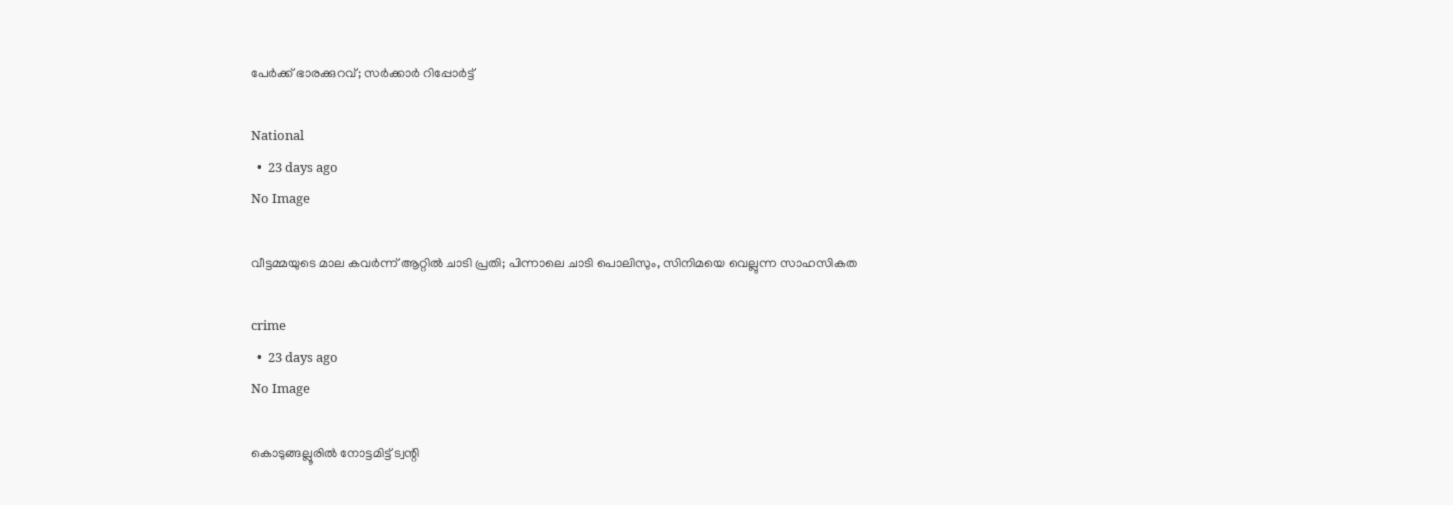പേര്‍ക്ക് ഭാരക്കുറവ്; സര്‍ക്കാര്‍ റിപ്പോര്‍ട്ട്

National
  •  23 days ago
No Image

വീട്ടമ്മയുടെ മാല കവർന്ന് ആറ്റിൽ ചാടി പ്രതി; പിന്നാലെ ചാടി പൊലിസും, സിനിമയെ വെല്ലുന്ന സാഹസികത

crime
  •  23 days ago
No Image

കൊടുങ്ങല്ലൂരില്‍ നോട്ടമിട്ട് ട്വന്റി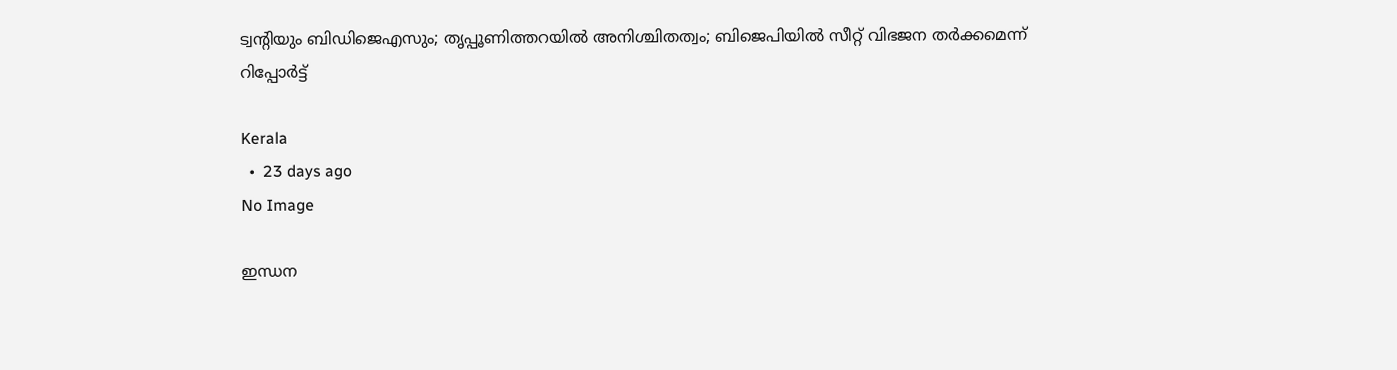ട്വന്റിയും ബിഡിജെഎസും; തൃപ്പൂണിത്തറയില്‍ അനിശ്ചിതത്വം; ബിജെപിയില്‍ സീറ്റ് വിഭജന തര്‍ക്കമെന്ന് റിപ്പോര്‍ട്ട്

Kerala
  •  23 days ago
No Image

ഇന്ധന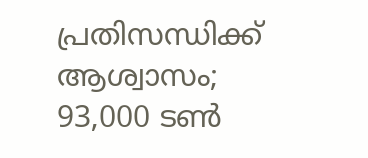പ്രതിസന്ധിക്ക് ആശ്വാസം; 93,000 ടൺ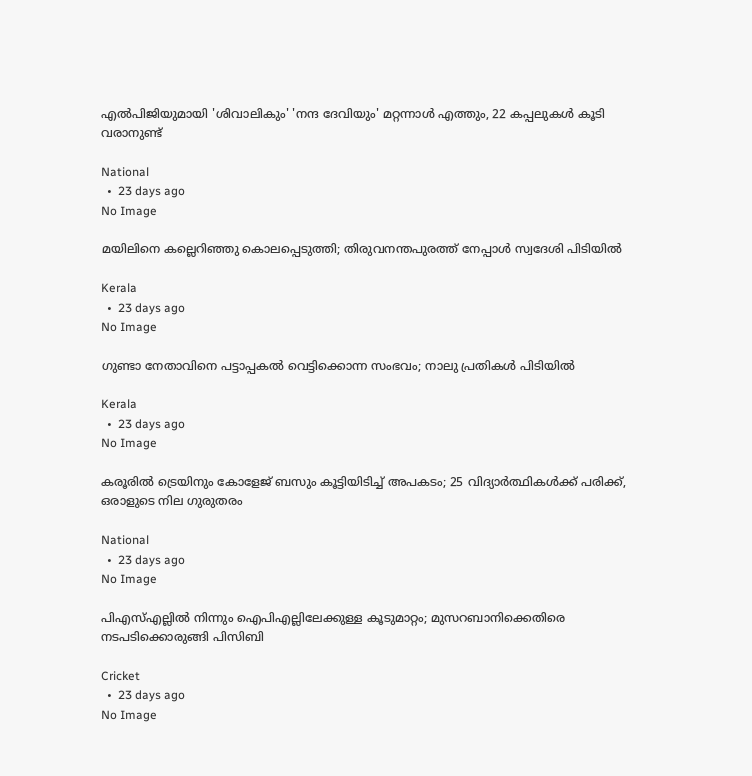എൽപിജിയുമായി 'ശിവാലികും' 'നന്ദ ദേവിയും' മറ്റന്നാൾ എത്തും, 22 കപ്പലുകൾ കൂടി വരാനുണ്ട്

National
  •  23 days ago
No Image

മയിലിനെ കല്ലെറിഞ്ഞു കൊലപ്പെടുത്തി; തിരുവനന്തപുരത്ത് നേപ്പാൾ സ്വദേശി പിടിയിൽ

Kerala
  •  23 days ago
No Image

ഗുണ്ടാ നേതാവിനെ പട്ടാപ്പകല്‍ വെട്ടിക്കൊന്ന സംഭവം; നാലു പ്രതികള്‍ പിടിയില്‍

Kerala
  •  23 days ago
No Image

കരൂരിൽ ട്രെയിനും കോളേജ് ബസും കൂട്ടിയിടിച്ച് അപകടം; 25 വിദ്യാർത്ഥികൾക്ക് പരിക്ക്, ഒരാളുടെ നില ഗുരുതരം

National
  •  23 days ago
No Image

പിഎസ്എല്ലിൽ നിന്നും ഐപിഎല്ലിലേക്കുള്ള കൂടുമാറ്റം; മുസറബാനിക്കെതിരെ നടപടിക്കൊരുങ്ങി പിസിബി

Cricket
  •  23 days ago
No Image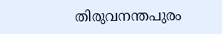തിരുവനന്തപുരം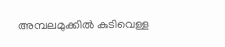അമ്പലമുക്കില്‍ കുടിവെള്ള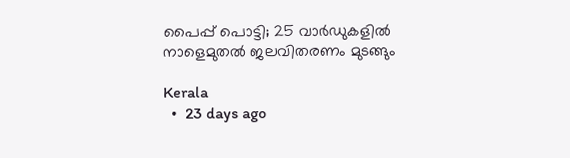പൈപ്പ് പൊട്ടി; 25 വാര്‍ഡുകളില്‍ നാളെമുതൽ ജലവിതരണം മുടങ്ങും

Kerala
  •  23 days ago